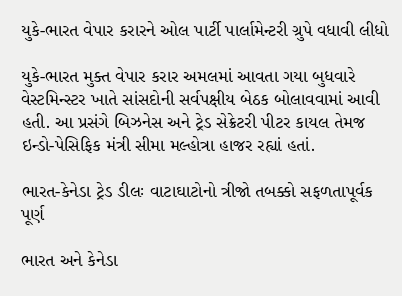યુકે-ભારત વેપાર કરારને ઓલ પાર્ટી પાર્લામેન્ટરી ગ્રુપે વધાવી લીધો

યુકે-ભારત મુક્ત વેપાર કરાર અમલમાં આવતા ગયા બુધવારે વેસ્ટમિન્સ્ટર ખાતે સાંસદોની સર્વપક્ષીય બેઠક બોલાવવામાં આવી હતી. આ પ્રસંગે બિઝનેસ અને ટ્રેડ સેક્રેટરી પીટર કાયલ તેમજ ઇન્ડો-પેસિફિક મંત્રી સીમા મલ્હોત્રા હાજર રહ્યાં હતાં.

ભારત-કેનેડા ટ્રેડ ડીલઃ વાટાઘાટોનો ત્રીજો તબક્કો સફળતાપૂર્વક પૂર્ણ

ભારત અને કેનેડા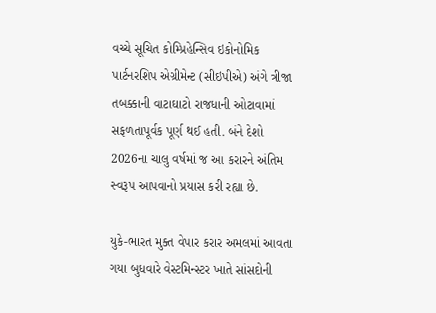વચ્ચે સૂચિત કોમ્પ્રિહેન્સિવ ઇકોનોમિક પાર્ટનરશિપ એગ્રીમેન્ટ (સીઇપીએ) અંગે ત્રીજા તબક્કાની વાટાઘાટો રાજધાની ઓટાવામાં સફળતાપૂર્વક પૂર્ણ થઈ હતી. બંને દેશો 2026ના ચાલુ વર્ષમાં જ આ કરારને અંતિમ સ્વરૂપ આપવાનો પ્રયાસ કરી રહ્યા છે.

યુકે-ભારત મુક્ત વેપાર કરાર અમલમાં આવતા ગયા બુધવારે વેસ્ટમિન્સ્ટર ખાતે સાંસદોની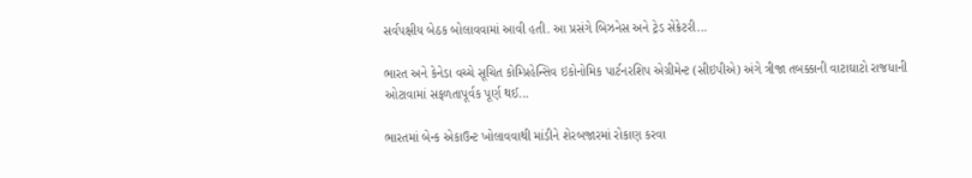સર્વપક્ષીય બેઠક બોલાવવામાં આવી હતી. આ પ્રસંગે બિઝનેસ અને ટ્રેડ સેક્રેટરી...

ભારત અને કેનેડા વચ્ચે સૂચિત કોમ્પ્રિહેન્સિવ ઇકોનોમિક પાર્ટનરશિપ એગ્રીમેન્ટ (સીઇપીએ) અંગે ત્રીજા તબક્કાની વાટાઘાટો રાજધાની ઓટાવામાં સફળતાપૂર્વક પૂર્ણ થઈ...

ભારતમાં બેન્ક એકાઉન્ટ ખોલાવવાથી માંડીને શેરબજારમાં રોકાણ કરવા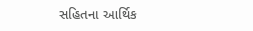સહિતના આર્થિક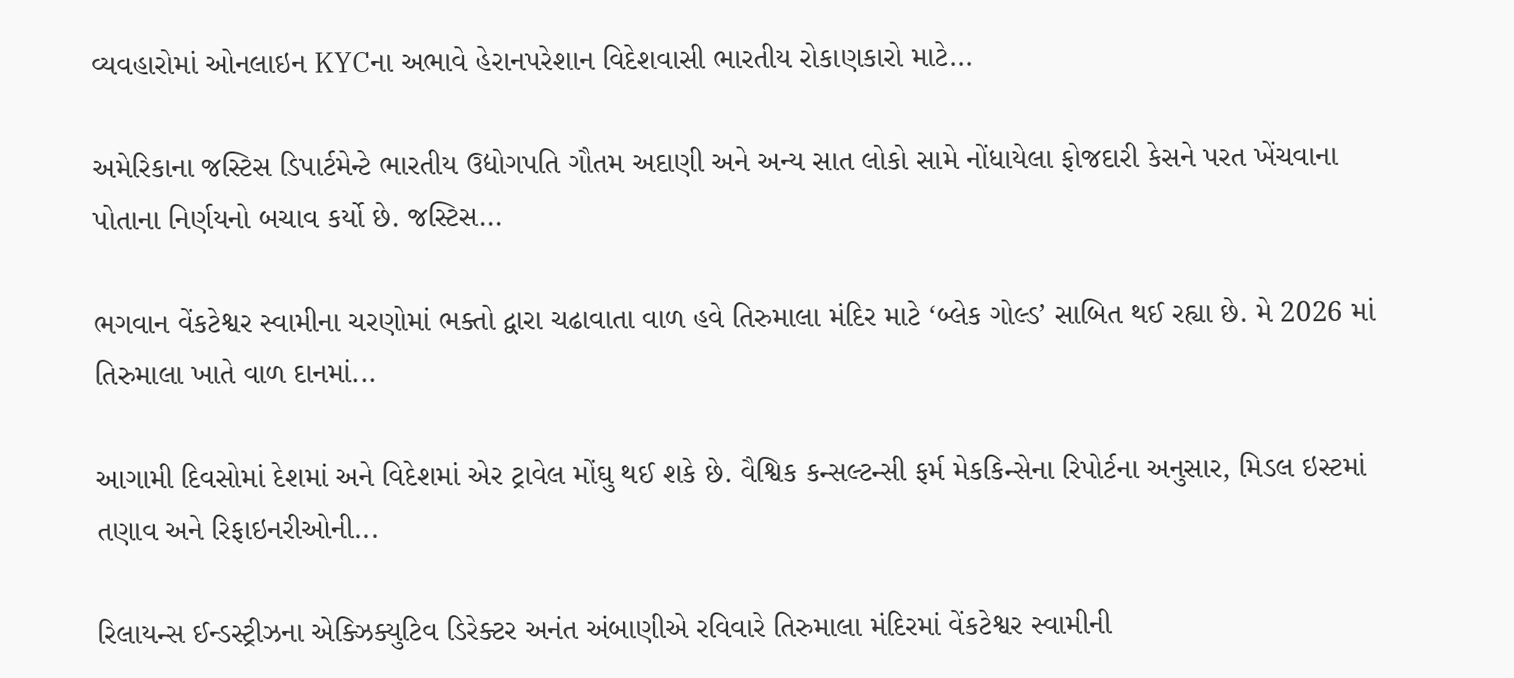વ્યવહારોમાં ઓનલાઇન KYCના અભાવે હેરાનપરેશાન વિદેશવાસી ભારતીય રોકાણકારો માટે...

અમેરિકાના જસ્ટિસ ડિપાર્ટમેન્ટે ભારતીય ઉદ્યોગપતિ ગૌતમ અદાણી અને અન્ય સાત લોકો સામે નોંધાયેલા ફોજદારી કેસને પરત ખેંચવાના પોતાના નિર્ણયનો બચાવ કર્યો છે. જસ્ટિસ...

ભગવાન વેંકટેશ્વર સ્વામીના ચરણોમાં ભક્તો દ્વારા ચઢાવાતા વાળ હવે તિરુમાલા મંદિર માટે ‘બ્લેક ગોલ્ડ’ સાબિત થઈ રહ્યા છે. મે 2026 માં તિરુમાલા ખાતે વાળ દાનમાં...

આગામી દિવસોમાં દેશમાં અને વિદેશમાં એર ટ્રાવેલ મોંઘુ થઈ શકે છે. વૈશ્વિક કન્સલ્ટન્સી ફર્મ મેકકિન્સેના રિપોર્ટના અનુસાર, મિડલ ઇસ્ટમાં તણાવ અને રિફાઇનરીઓની...

રિલાયન્સ ઈન્ડસ્ટ્રીઝના એક્ઝિક્યુટિવ ડિરેક્ટર અનંત અંબાણીએ રવિવારે તિરુમાલા મંદિરમાં વેંકટેશ્વર સ્વામીની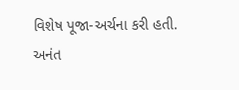વિશેષ પૂજા-અર્ચના કરી હતી. અનંત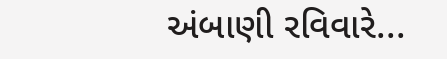અંબાણી રવિવારે...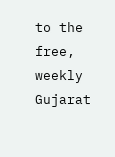to the free, weekly Gujarat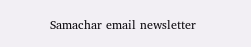Samachar email newsletter